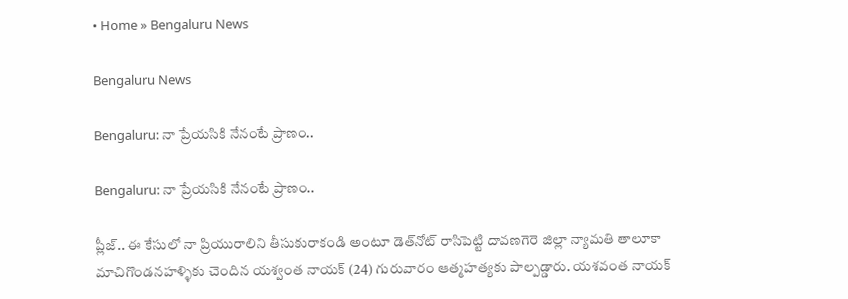• Home » Bengaluru News

Bengaluru News

Bengaluru: నా ప్రేయసికి నేనంటే ప్రాణం..

Bengaluru: నా ప్రేయసికి నేనంటే ప్రాణం..

ప్లీజ్‌.. ఈ కేసులో నా ప్రియురాలిని తీసుకురాకండి అంటూ డెత్‌నోట్‌ రాసిపెట్టి దావణగెరె జిల్లా న్యామతి తాలూకా మాచిగొండనహళ్ళికు చెందిన యశ్వంత నాయక్‌ (24) గురువారం ఆత్మహత్యకు పాల్పడ్డారు. యశవంత నాయక్‌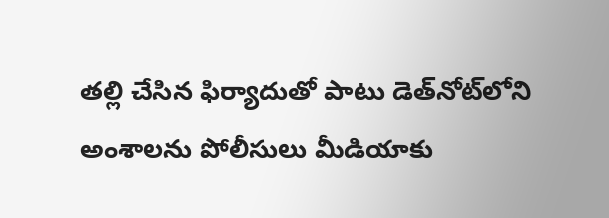తల్లి చేసిన ఫిర్యాదుతో పాటు డెత్‌నోట్‌లోని అంశాలను పోలీసులు మీడియాకు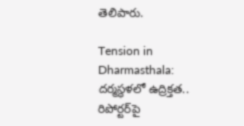తెలిపారు.

Tension in Dharmasthala: దర్మస్థళలో ఉద్రిక్తత.. రిపోర్టర్‌పై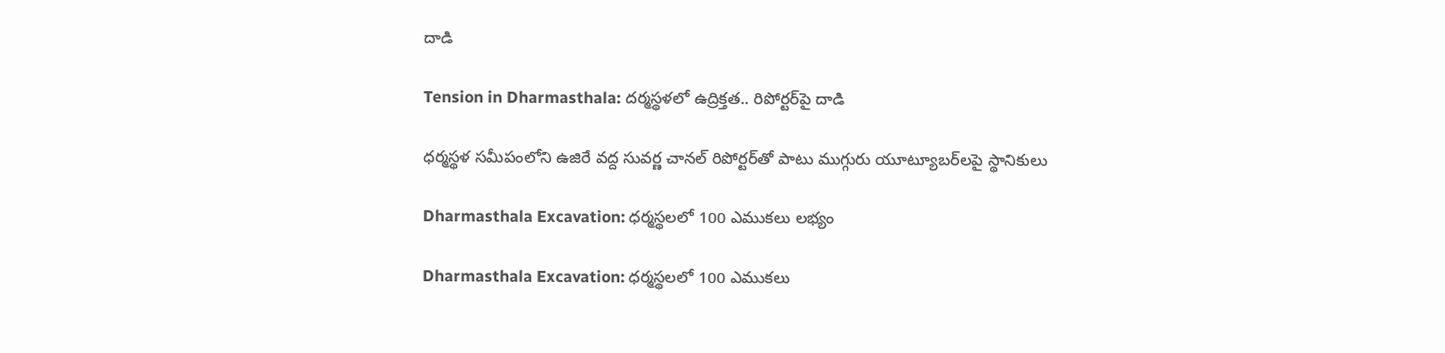దాడి

Tension in Dharmasthala: దర్మస్థళలో ఉద్రిక్తత.. రిపోర్టర్‌పై దాడి

ధర్మస్థళ సమీపంలోని ఉజిరే వద్ద సువర్ణ చానల్‌ రిపోర్టర్‌తో పాటు ముగ్గురు యూట్యూబర్‌లపై స్థానికులు

Dharmasthala Excavation: ధర్మస్థలలో 100 ఎముకలు లభ్యం

Dharmasthala Excavation: ధర్మస్థలలో 100 ఎముకలు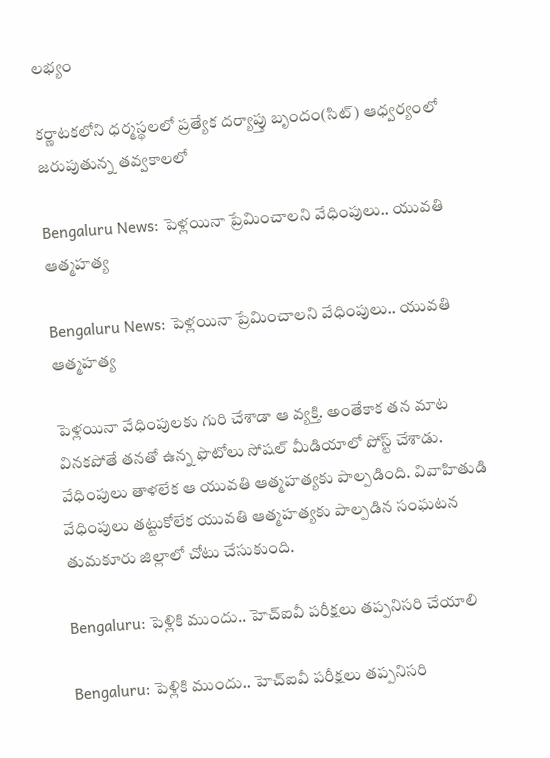లభ్యం

కర్ణాటకలోని ధర్మస్థలలో ప్రత్యేక దర్యాప్తు బృందం(సిట్‌) ఆధ్వర్యంలో జరుపుతున్న తవ్వకాలలో

Bengaluru News: పెళ్లయినా ప్రేమించాలని వేధింపులు.. యువతి ఆత్మహత్య

Bengaluru News: పెళ్లయినా ప్రేమించాలని వేధింపులు.. యువతి ఆత్మహత్య

పెళ్లయినా వేధింపులకు గురి చేశాడా ఆ వ్యక్తి. అంతేకాక తన మాట వినకపోతే తనతో ఉన్న ఫొటోలు సోషల్‌ మీడియాలో పోస్ట్‌ చేశాడు. వేధింపులు తాళలేక ఆ యువతి ఆత్మహత్యకు పాల్పడింది. వివాహితుడి వేధింపులు తట్టుకోలేక యువతి ఆత్మహత్యకు పాల్పడిన సంఘటన తుమకూరు జిల్లాలో చోటు చేసుకుంది.

Bengaluru: పెళ్లికి ముందు.. హెచ్‌ఐవీ పరీక్షలు తప్పనిసరి చేయాలి

Bengaluru: పెళ్లికి ముందు.. హెచ్‌ఐవీ పరీక్షలు తప్పనిసరి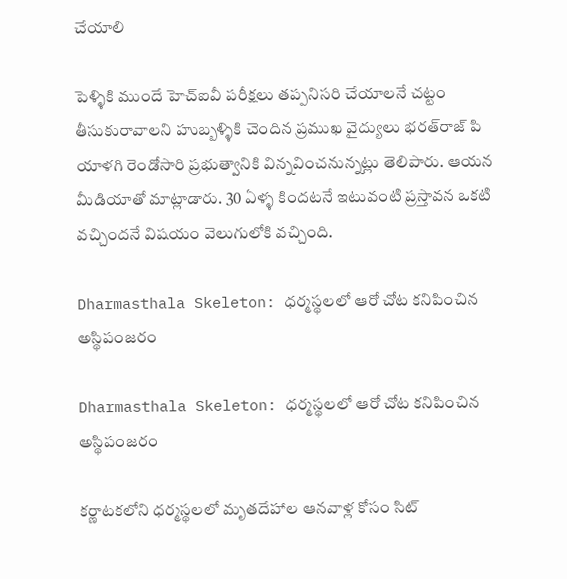చేయాలి

పెళ్ళికి ముందే హెచ్‌ఐవీ పరీక్షలు తప్పనిసరి చేయాలనే చట్టం తీసుకురావాలని హుబ్బళ్ళికి చెందిన ప్రముఖ వైద్యులు భరత్‌రాజ్‌ పి యాళగి రెండోసారి ప్రభుత్వానికి విన్నవించనున్నట్లు తెలిపారు. ఆయన మీడియాతో మాట్లాడారు. 30 ఏళ్ళ కిందటనే ఇటువంటి ప్రస్తావన ఒకటి వచ్చిందనే విషయం వెలుగులోకి వచ్చింది.

Dharmasthala Skeleton: ధర్మస్థలలో ఆరో చోట కనిపించిన అస్థిపంజరం

Dharmasthala Skeleton: ధర్మస్థలలో ఆరో చోట కనిపించిన అస్థిపంజరం

కర్ణాటకలోని ధర్మస్థలలో మృతదేహాల ఆనవాళ్ల కోసం సిట్‌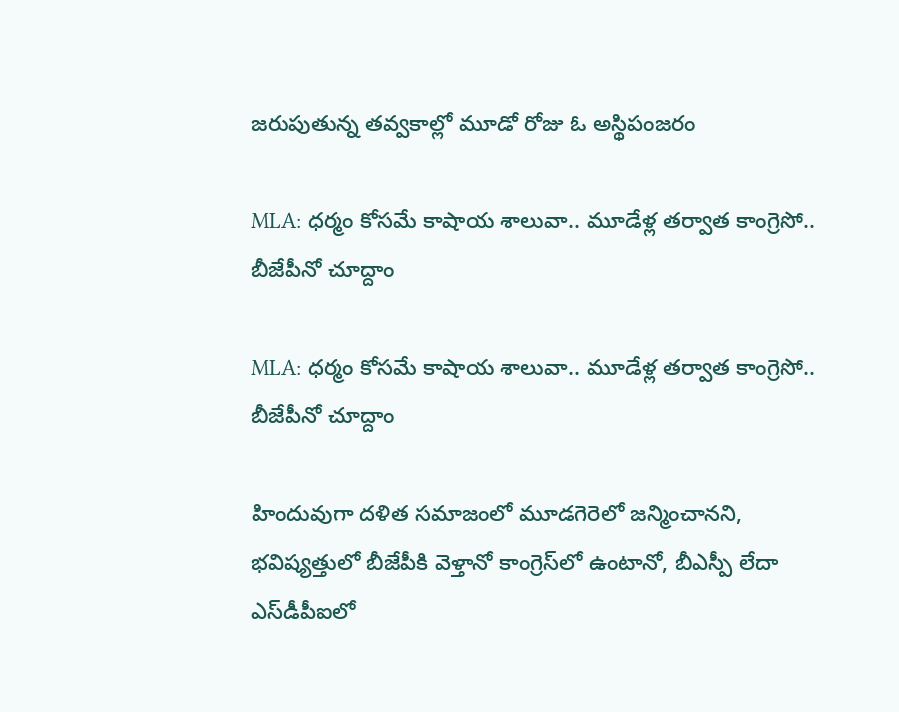జరుపుతున్న తవ్వకాల్లో మూడో రోజు ఓ అస్థిపంజరం

MLA: ధర్మం కోసమే కాషాయ శాలువా.. మూడేళ్ల తర్వాత కాంగ్రెసో.. బీజేపీనో చూద్దాం

MLA: ధర్మం కోసమే కాషాయ శాలువా.. మూడేళ్ల తర్వాత కాంగ్రెసో.. బీజేపీనో చూద్దాం

హిందువుగా దళిత సమాజంలో మూడగెరెలో జన్మించానని, భవిష్యత్తులో బీజేపీకి వెళ్తానో కాంగ్రెస్‌లో ఉంటానో, బీఎస్పీ లేదా ఎస్‌డీపీఐలో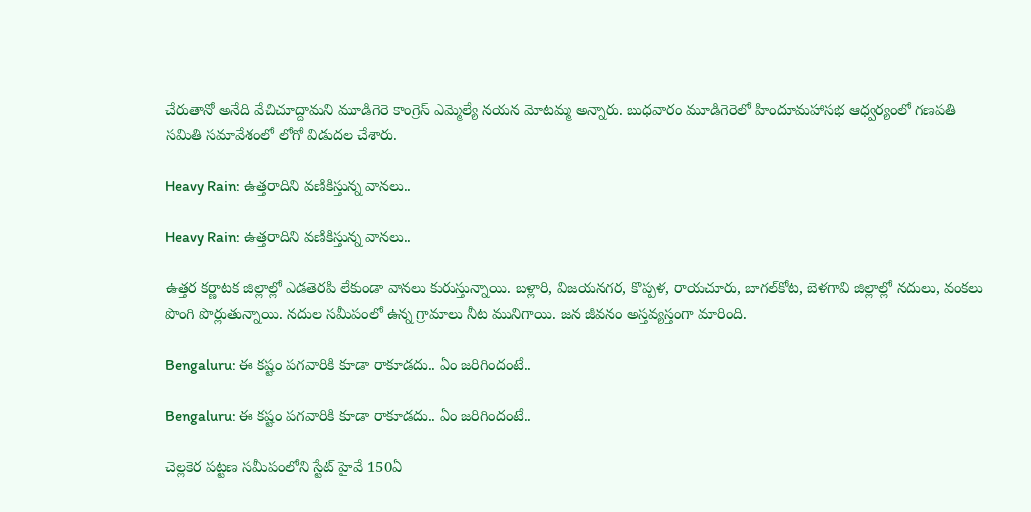చేరుతానో అనేది వేచిచూద్దామని మూడిగెరె కాంగ్రెస్‌ ఎమ్మెల్యే నయన మోటమ్మ అన్నారు. బుధవారం మూడిగెరెలో హిందూమహాసభ ఆధ్వర్యంలో గణపతి సమితి సమావేశంలో లోగో విడుదల చేశారు.

Heavy Rain: ఉత్తరాదిని వణికిస్తున్న వానలు..

Heavy Rain: ఉత్తరాదిని వణికిస్తున్న వానలు..

ఉత్తర కర్ణాటక జిల్లాల్లో ఎడతెరపి లేకుండా వానలు కురుస్తున్నాయి. బళ్లారి, విజయనగర, కొప్పళ, రాయచూరు, బాగల్‌కోట, బెళగావి జిల్లాల్లో నదులు, వంకలు పొంగి పొర్లుతున్నాయి. నదుల సమీపంలో ఉన్న గ్రామాలు నీట మునిగాయి. జన జీవనం అస్తవ్యస్తంగా మారింది.

Bengaluru: ఈ కష్టం పగవారికి కూడా రాకూడదు.. ఏం జరిగిందంటే..

Bengaluru: ఈ కష్టం పగవారికి కూడా రాకూడదు.. ఏం జరిగిందంటే..

చెల్లకెర పట్టణ సమీపంలోని స్టేట్‌ హైవే 150ఏ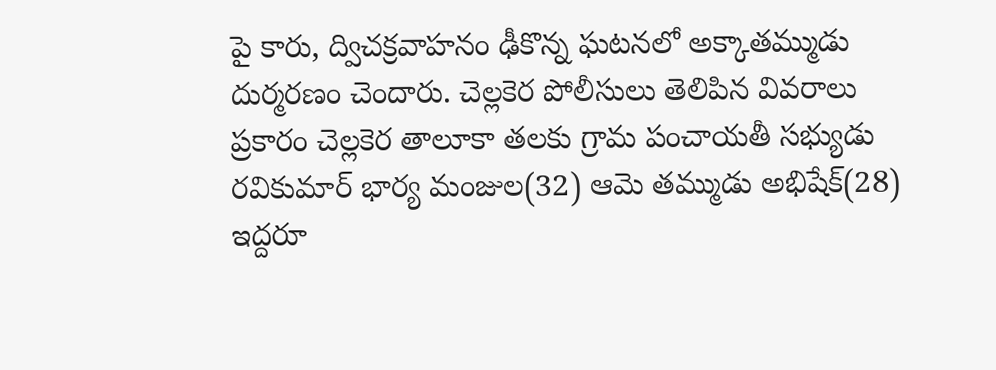పై కారు, ద్విచక్రవాహనం ఢీకొన్న ఘటనలో అక్కాతమ్ముడు దుర్మరణం చెందారు. చెల్లకెర పోలీసులు తెలిపిన వివరాలు ప్రకారం చెల్లకెర తాలూకా తలకు గ్రామ పంచాయతీ సభ్యుడు రవికుమార్‌ భార్య మంజుల(32) ఆమె తమ్ముడు అభిషేక్‌(28) ఇద్దరూ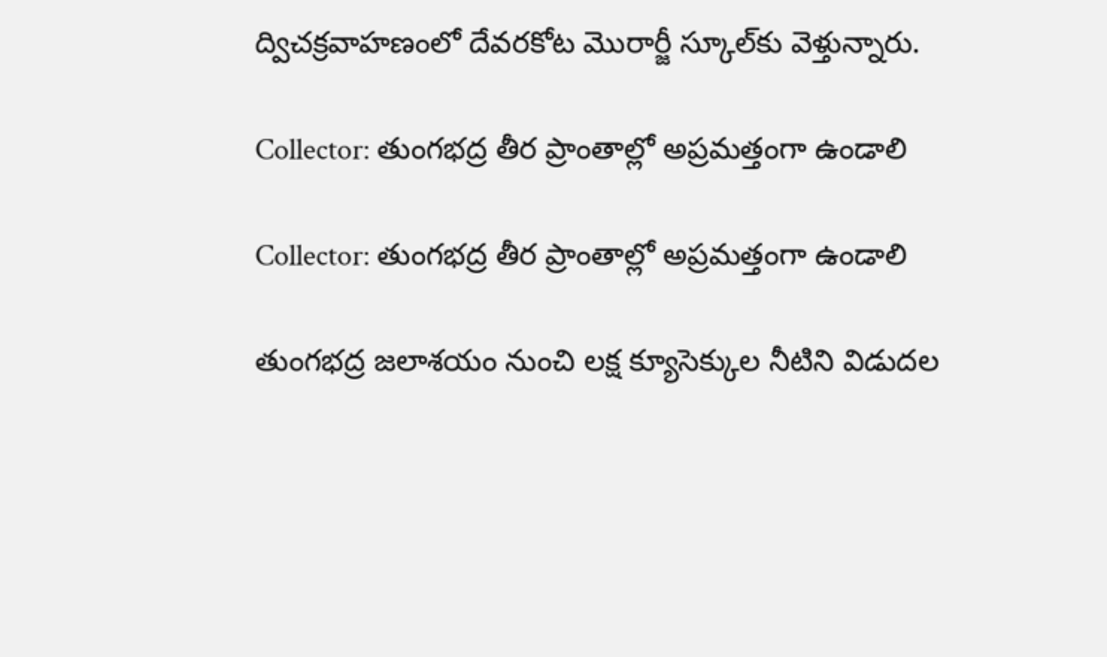ద్విచక్రవాహణంలో దేవరకోట మొరార్జీ స్కూల్‌కు వెళ్తున్నారు.

Collector: తుంగభద్ర తీర ప్రాంతాల్లో అప్రమత్తంగా ఉండాలి

Collector: తుంగభద్ర తీర ప్రాంతాల్లో అప్రమత్తంగా ఉండాలి

తుంగభద్ర జలాశయం నుంచి లక్ష క్యూసెక్కుల నీటిని విడుదల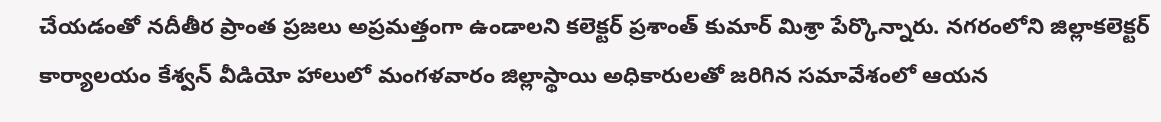చేయడంతో నదీతీర ప్రాంత ప్రజలు అప్రమత్తంగా ఉండాలని కలెక్టర్‌ ప్రశాంత్‌ కుమార్‌ మిశ్రా పేర్కొన్నారు. నగరంలోని జిల్లాకలెక్టర్‌ కార్యాలయం కేశ్వన్‌ వీడియో హాలులో మంగళవారం జిల్లాస్థాయి అధికారులతో జరిగిన సమావేశంలో ఆయన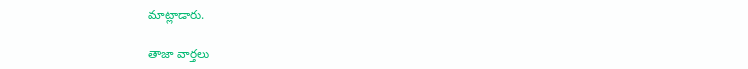మాట్లాడారు.

తాజా వార్తలు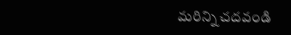మరిన్ని చదవండి